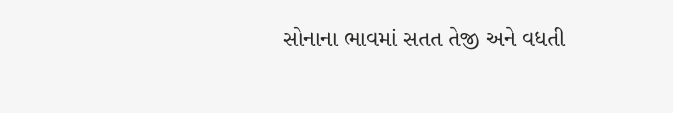સોનાના ભાવમાં સતત તેજી અને વધતી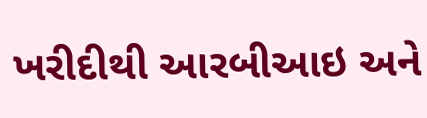ખરીદીથી આરબીઆઇ અને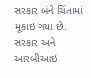સરકાર બંને ચિંતામાં મૂકાઇ ગયા છે. સરકાર અને આરબીઆઇ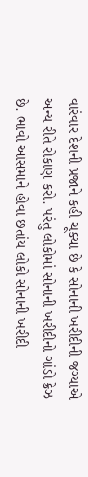વારંવાર દેશની પ્રજાને કહી ચૂક્યા છે કે સોનાની ખરીદીની જગ્યાએ અન્ય રીતે રોકાણ કરો. પરંતુ લોકોમાં સોનાની ખરીદીનો ગાંડો ક્રેઝ છે. ભાવો આસમાને હોવા છતાંય લોકો સોનાની ખરીદી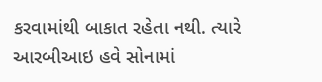કરવામાંથી બાકાત રહેતા નથી. ત્યારે આરબીઆઇ હવે સોનામાં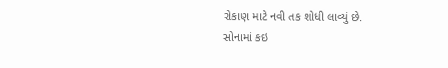રોકાણ માટે નવી તક શોધી લાવ્યું છે.
સોનામાં કઇ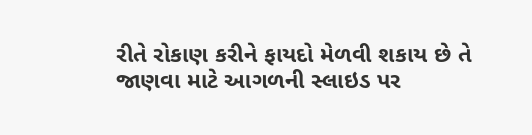રીતે રોકાણ કરીને ફાયદો મેળવી શકાય છે તે જાણવા માટે આગળની સ્લાઇડ પર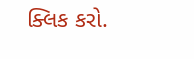ક્લિક કરો.